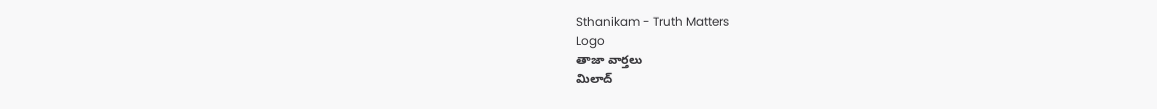Sthanikam - Truth Matters
Logo
తాజా వార్తలు
మిలాద్‌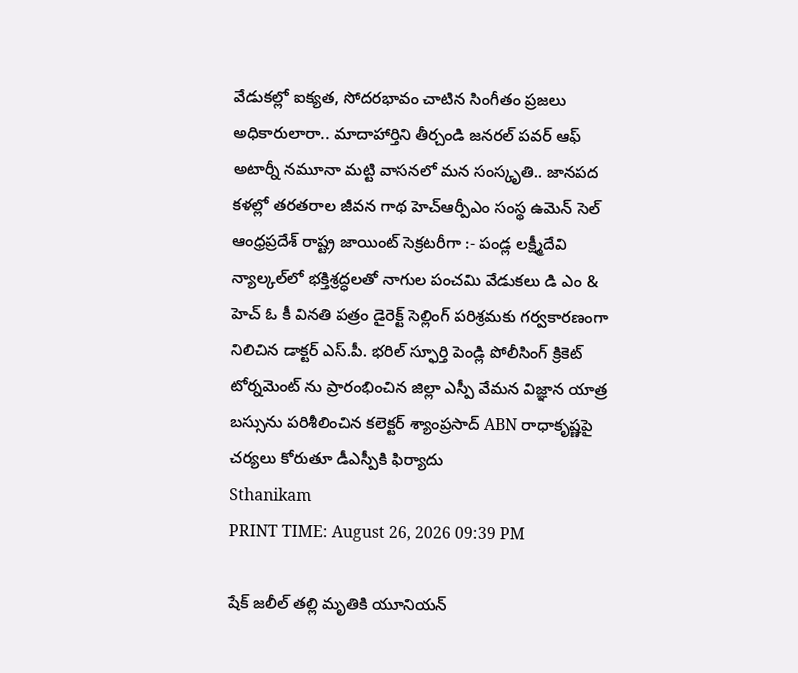వేడుకల్లో ఐక్యత, సోదరభావం చాటిన సింగీతం ప్రజలు అధికారులారా.. మాదాహార్తిని తీర్చండి జనరల్ పవర్ ఆఫ్ అటార్నీ నమూనా మట్టి వాసనలో మన సంస్కృతి.. జానపద కళల్లో తరతరాల జీవన గాథ హెచ్ఆర్పీఎం సంస్థ ఉమెన్ సెల్ ఆంధ్రప్రదేశ్ రాష్ట్ర జాయింట్ సెక్రటరీగా :- పండ్ల లక్ష్మీదేవి న్యాల్కల్‌లో భక్తిశ్రద్ధలతో నాగుల పంచమి వేడుకలు డి ఎం & హెచ్ ఓ కీ వినతి పత్రం డైరెక్ట్ సెల్లింగ్ పరిశ్రమకు గర్వకారణంగా నిలిచిన డాక్టర్ ఎస్.పీ. భరిల్ స్ఫూర్తి పెండ్లి పోలీసింగ్ క్రికెట్ టోర్నమెంట్ ను ప్రారంభించిన జిల్లా ఎస్పీ వేమన విజ్ఞాన యాత్ర బస్సును పరిశీలించిన కలెక్టర్ శ్యాంప్రసాద్ ABN రాధాకృష్ణపై చర్యలు కోరుతూ డీఎస్పీకి ఫిర్యాదు
Sthanikam
PRINT TIME: August 26, 2026 09:39 PM

షేక్ జలీల్ తల్లి మృతికి యూనియన్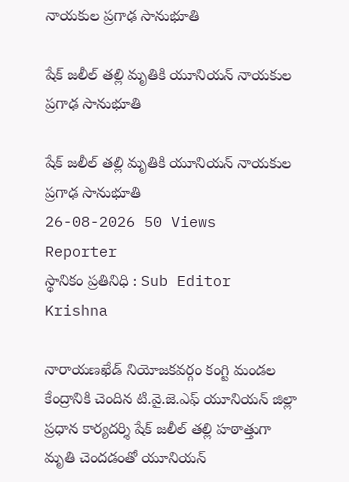నాయకుల ప్రగాఢ సానుభూతి

షేక్ జలీల్ తల్లి మృతికి యూనియన్ నాయకుల ప్రగాఢ సానుభూతి

షేక్ జలీల్ తల్లి మృతికి యూనియన్ నాయకుల ప్రగాఢ సానుభూతి
26-08-2026 50 Views
Reporter
స్థానికం ప్రతినిధి : Sub Editor
Krishna

నారాయణఖేడ్ నియోజకవర్గం కంగ్టి మండల కేంద్రానికి చెందిన టి.వై.జె.ఎఫ్ యూనియన్ జిల్లా ప్రధాన కార్యదర్శి షేక్ జలీల్ తల్లి హఠాత్తుగా మృతి చెందడంతో యూనియన్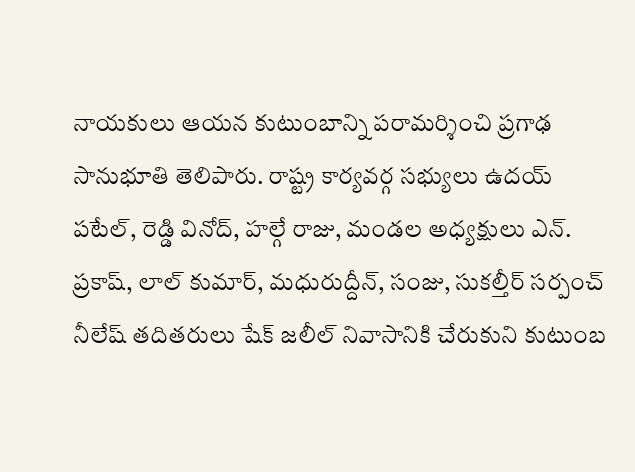నాయకులు ఆయన కుటుంబాన్ని పరామర్శించి ప్రగాఢ సానుభూతి తెలిపారు. రాష్ట్ర కార్యవర్గ సభ్యులు ఉదయ్ పటేల్, రెడ్డి వినోద్, హల్గే రాజు, మండల అధ్యక్షులు ఎన్. ప్రకాష్, లాల్ కుమార్, మధురుద్దీన్, సంజు, సుకల్తీర్ సర్పంచ్ నీలేష్ తదితరులు షేక్ జలీల్ నివాసానికి చేరుకుని కుటుంబ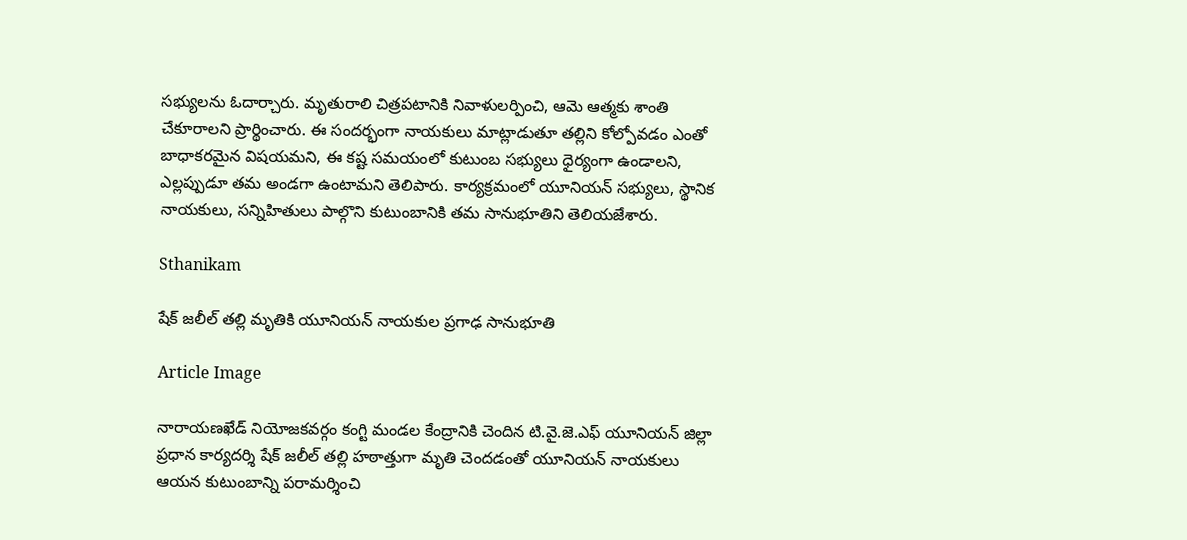సభ్యులను ఓదార్చారు. మృతురాలి చిత్రపటానికి నివాళులర్పించి, ఆమె ఆత్మకు శాంతి చేకూరాలని ప్రార్థించారు. ఈ సందర్భంగా నాయకులు మాట్లాడుతూ తల్లిని కోల్పోవడం ఎంతో బాధాకరమైన విషయమని, ఈ కష్ట సమయంలో కుటుంబ సభ్యులు ధైర్యంగా ఉండాలని, ఎల్లప్పుడూ తమ అండగా ఉంటామని తెలిపారు. కార్యక్రమంలో యూనియన్ సభ్యులు, స్థానిక నాయకులు, సన్నిహితులు పాల్గొని కుటుంబానికి తమ సానుభూతిని తెలియజేశారు.

Sthanikam

షేక్ జలీల్ తల్లి మృతికి యూనియన్ నాయకుల ప్రగాఢ సానుభూతి

Article Image

నారాయణఖేడ్ నియోజకవర్గం కంగ్టి మండల కేంద్రానికి చెందిన టి.వై.జె.ఎఫ్ యూనియన్ జిల్లా ప్రధాన కార్యదర్శి షేక్ జలీల్ తల్లి హఠాత్తుగా మృతి చెందడంతో యూనియన్ నాయకులు ఆయన కుటుంబాన్ని పరామర్శించి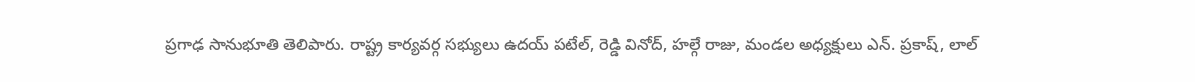ప్రగాఢ సానుభూతి తెలిపారు. రాష్ట్ర కార్యవర్గ సభ్యులు ఉదయ్ పటేల్, రెడ్డి వినోద్, హల్గే రాజు, మండల అధ్యక్షులు ఎన్. ప్రకాష్, లాల్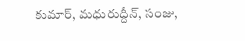కుమార్, మధురుద్దీన్, సంజు,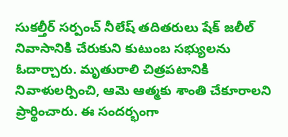సుకల్తీర్ సర్పంచ్ నీలేష్ తదితరులు షేక్ జలీల్ నివాసానికి చేరుకుని కుటుంబ సభ్యులను ఓదార్చారు. మృతురాలి చిత్రపటానికి నివాళులర్పించి, ఆమె ఆత్మకు శాంతి చేకూరాలని ప్రార్థించారు. ఈ సందర్భంగా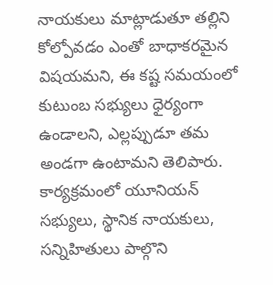నాయకులు మాట్లాడుతూ తల్లిని కోల్పోవడం ఎంతో బాధాకరమైన విషయమని, ఈ కష్ట సమయంలో కుటుంబ సభ్యులు ధైర్యంగా ఉండాలని, ఎల్లప్పుడూ తమ అండగా ఉంటామని తెలిపారు. కార్యక్రమంలో యూనియన్ సభ్యులు, స్థానిక నాయకులు, సన్నిహితులు పాల్గొని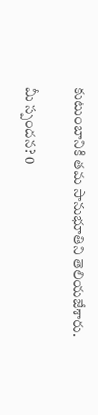కుటుంబానికి తమ సానుభూతిని తెలియజేశారు.

మీ స్పందన? 0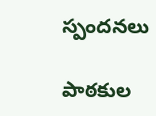స్పందనలు

పాఠకుల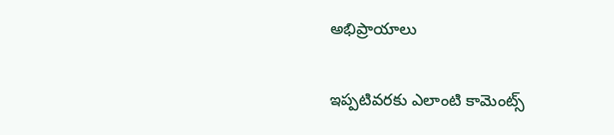అభిప్రాయాలు

ఇప్పటివరకు ఎలాంటి కామెంట్స్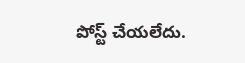పోస్ట్ చేయలేదు.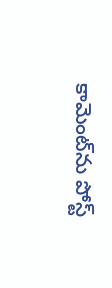కామెంట్‌ను పోస్ట్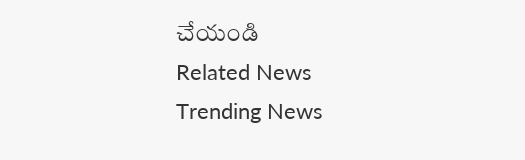చేయండి
Related News
Trending News